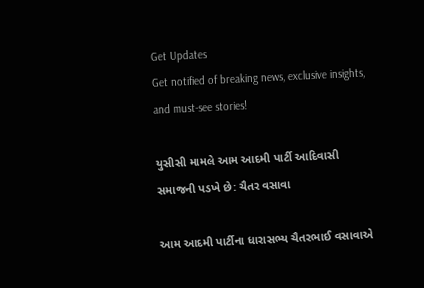Get Updates
Get notified of breaking news, exclusive insights, and must-see stories!

યુસીસી મામલે આમ આદમી પાર્ટી આદિવાસી સમાજની પડખે છે: ચૈતર વસાવા

આમ આદમી પાર્ટીના ધારાસભ્ય ચૈતરભાઈ વસાવાએ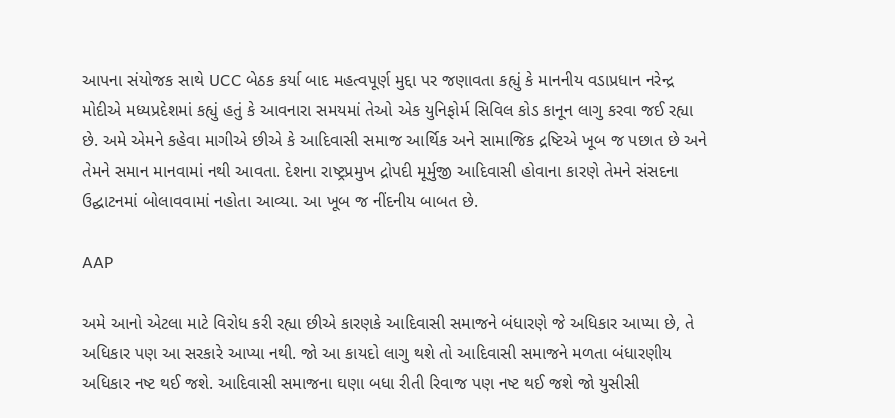આપના સંયોજક સાથે UCC બેઠક કર્યા બાદ મહત્વપૂર્ણ મુદ્દા પર જણાવતા કહ્યું કે માનનીય વડાપ્રધાન નરેન્દ્ર મોદીએ મધ્યપ્રદેશમાં કહ્યું હતું કે આવનારા સમયમાં તેઓ એક યુનિફોર્મ સિવિલ કોડ કાનૂન લાગુ કરવા જઈ રહ્યા છે. અમે એમને કહેવા માગીએ છીએ કે આદિવાસી સમાજ આર્થિક અને સામાજિક દ્રષ્ટિએ ખૂબ જ પછાત છે અને તેમને સમાન માનવામાં નથી આવતા. દેશના રાષ્ટ્રપ્રમુખ દ્રોપદી મૂર્મુજી આદિવાસી હોવાના કારણે તેમને સંસદના ઉદ્ઘાટનમાં બોલાવવામાં નહોતા આવ્યા. આ ખૂબ જ નીંદનીય બાબત છે.

AAP

અમે આનો એટલા માટે વિરોધ કરી રહ્યા છીએ કારણકે આદિવાસી સમાજને બંધારણે જે અધિકાર આપ્યા છે, તે અધિકાર પણ આ સરકારે આપ્યા નથી. જો આ કાયદો લાગુ થશે તો આદિવાસી સમાજને મળતા બંધારણીય અધિકાર નષ્ટ થઈ જશે. આદિવાસી સમાજના ઘણા બધા રીતી રિવાજ પણ નષ્ટ થઈ જશે જો યુસીસી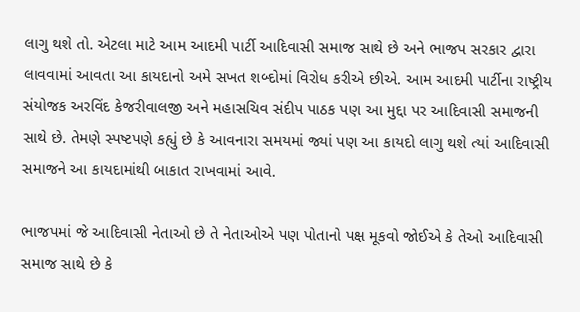લાગુ થશે તો. એટલા માટે આમ આદમી પાર્ટી આદિવાસી સમાજ સાથે છે અને ભાજપ સરકાર દ્વારા લાવવામાં આવતા આ કાયદાનો અમે સખત શબ્દોમાં વિરોધ કરીએ છીએ. આમ આદમી પાર્ટીના રાષ્ટ્રીય સંયોજક અરવિંદ કેજરીવાલજી અને મહાસચિવ સંદીપ પાઠક પણ આ મુદ્દા પર આદિવાસી સમાજની સાથે છે. તેમણે સ્પષ્ટપણે કહ્યું છે કે આવનારા સમયમાં જ્યાં પણ આ કાયદો લાગુ થશે ત્યાં આદિવાસી સમાજને આ કાયદામાંથી બાકાત રાખવામાં આવે.

ભાજપમાં જે આદિવાસી નેતાઓ છે તે નેતાઓએ પણ પોતાનો પક્ષ મૂકવો જોઈએ કે તેઓ આદિવાસી સમાજ સાથે છે કે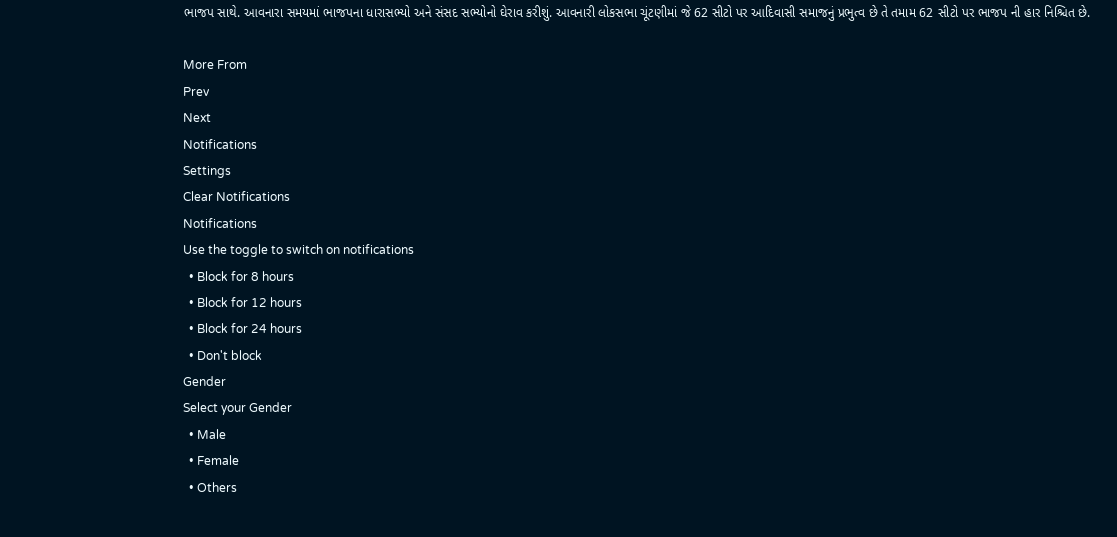ભાજપ સાથે. આવનારા સમયમાં ભાજપના ધારાસભ્યો અને સંસદ સભ્યોનો ઘેરાવ કરીશું. આવનારી લોકસભા ચૂંટણીમાં જે 62 સીટો પર આદિવાસી સમાજનું પ્રભુત્વ છે તે તમામ 62 સીટો પર ભાજપ ની હાર નિશ્ચિત છે.

More From
Prev
Next
Notifications
Settings
Clear Notifications
Notifications
Use the toggle to switch on notifications
  • Block for 8 hours
  • Block for 12 hours
  • Block for 24 hours
  • Don't block
Gender
Select your Gender
  • Male
  • Female
  • Others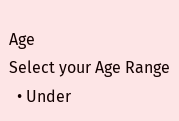Age
Select your Age Range
  • Under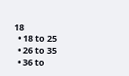18
  • 18 to 25
  • 26 to 35
  • 36 to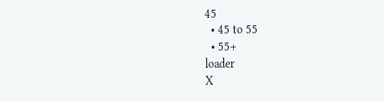45
  • 45 to 55
  • 55+
loader
X